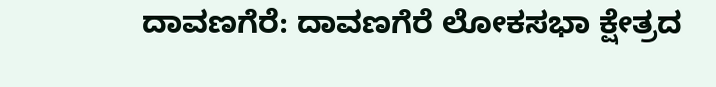ದಾವಣಗೆರೆ: ದಾವಣಗೆರೆ ಲೋಕಸಭಾ ಕ್ಷೇತ್ರದ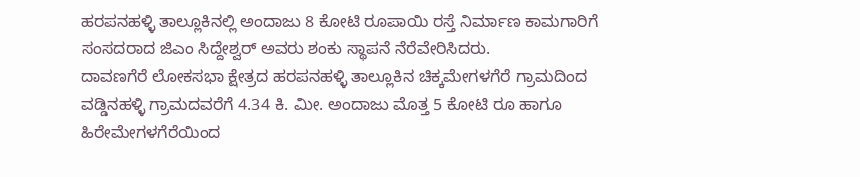ಹರಪನಹಳ್ಳಿ ತಾಲ್ಲೂಕಿನಲ್ಲಿ ಅಂದಾಜು 8 ಕೋಟಿ ರೂಪಾಯಿ ರಸ್ತೆ ನಿರ್ಮಾಣ ಕಾಮಗಾರಿಗೆ ಸಂಸದರಾದ ಜಿಎಂ ಸಿದ್ದೇಶ್ವರ್ ಅವರು ಶಂಕು ಸ್ಥಾಪನೆ ನೆರೆವೇರಿಸಿದರು.
ದಾವಣಗೆರೆ ಲೋಕಸಭಾ ಕ್ಷೇತ್ರದ ಹರಪನಹಳ್ಳಿ ತಾಲ್ಲೂಕಿನ ಚಿಕ್ಕಮೇಗಳಗೆರೆ ಗ್ರಾಮದಿಂದ ವಡ್ಡಿನಹಳ್ಳಿ ಗ್ರಾಮದವರೆಗೆ 4.34 ಕಿ. ಮೀ. ಅಂದಾಜು ಮೊತ್ತ 5 ಕೋಟಿ ರೂ ಹಾಗೂ ಹಿರೇಮೇಗಳಗೆರೆಯಿಂದ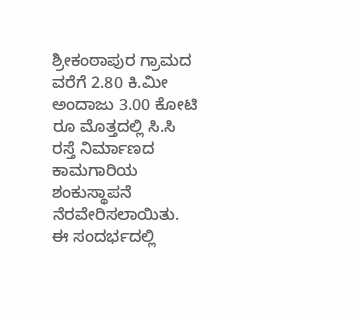ಶ್ರೀಕಂಠಾಪುರ ಗ್ರಾಮದ ವರೆಗೆ 2.80 ಕಿ.ಮೀ ಅಂದಾಜು 3.00 ಕೋಟಿ ರೂ ಮೊತ್ತದಲ್ಲಿ ಸಿ.ಸಿ ರಸ್ತೆ ನಿರ್ಮಾಣದ ಕಾಮಗಾರಿಯ ಶಂಕುಸ್ಥಾಪನೆ ನೆರವೇರಿಸಲಾಯಿತು.
ಈ ಸಂದರ್ಭದಲ್ಲಿ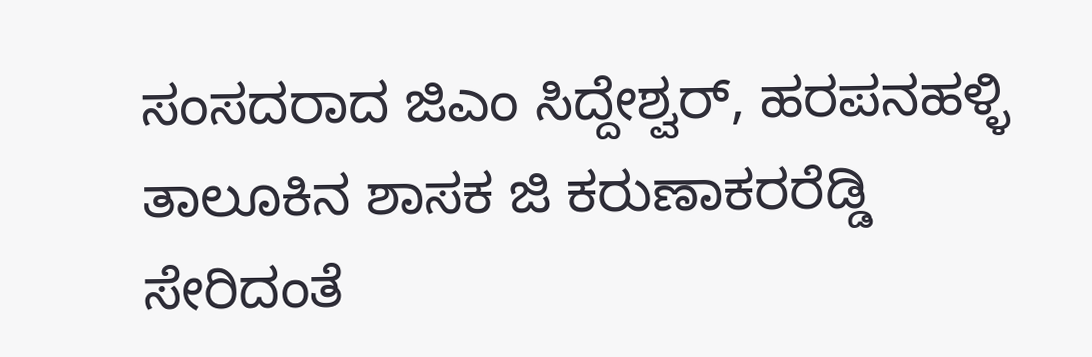ಸಂಸದರಾದ ಜಿಎಂ ಸಿದ್ದೇಶ್ವರ್, ಹರಪನಹಳ್ಳಿ ತಾಲೂಕಿನ ಶಾಸಕ ಜಿ ಕರುಣಾಕರರೆಡ್ಡಿ ಸೇರಿದಂತೆ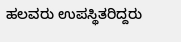ಹಲವರು ಉಪಸ್ಥಿತರಿದ್ದರು